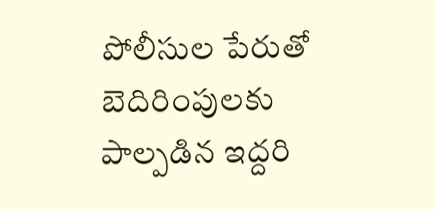పోలీసుల పేరుతో బెదిరింపులకు పాల్పడిన ఇద్దరి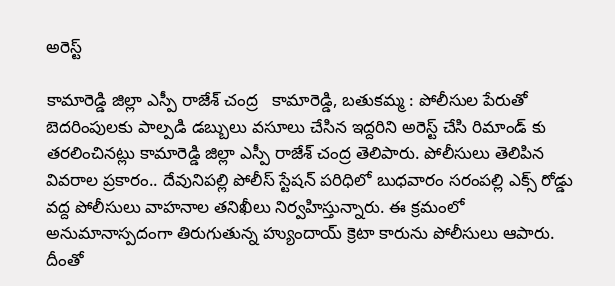అరెస్ట్

కామారెడ్డి జిల్లా ఎస్పీ రాజేశ్ చంద్ర   కామారెడ్డి, బతుకమ్మ : పోలీసుల పేరుతో బెదరింపులకు పాల్పడి డబ్బులు వసూలు చేసిన ఇద్దరిని అరెస్ట్ చేసి రిమాండ్ కు తరలించినట్లు కామారెడ్డి జిల్లా ఎస్పీ రాజేశ్ చంద్ర తెలిపారు. పోలీసులు తెలిపిన వివరాల ప్రకారం.. దేవునిపల్లి పోలీస్ స్టేషన్ పరిధిలో బుధవారం సరంపల్లి ఎక్స్ రోడ్డు వద్ద పోలీసులు వాహనాల తనిఖీలు నిర్వహిస్తున్నారు. ఈ క్రమంలో అనుమానాస్పదంగా తిరుగుతున్న హ్యుందాయ్ క్రెటా కారును పోలీసులు ఆపారు. దీంతో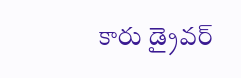కారు డ్రైవర్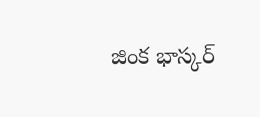జింక భాస్కర్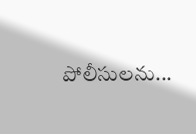పోలీసులను...